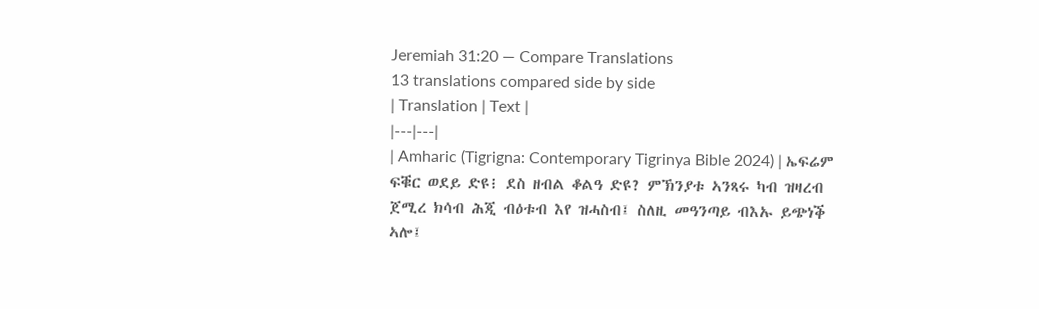Jeremiah 31:20 — Compare Translations
13 translations compared side by side
| Translation | Text |
|---|---|
| Amharic (Tigrigna: Contemporary Tigrinya Bible 2024) | ኤፍሬም ፍቑር ወደይ ድዩ፧ ደስ ዘብል ቆልዓ ድዩ? ምኽንያቱ ኣንጻሩ ካብ ዝዛረብ ጀሚረ ክሳብ ሕጂ ብዕቱብ እየ ዝሓስብ፤ ስለዚ መዓንጣይ ብእኡ ይጭነቕ ኣሎ፤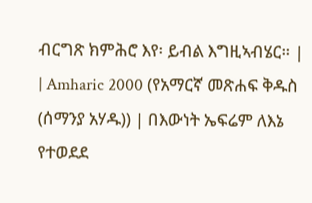ብርግጽ ክምሕሮ እየ፡ ይብል እግዚኣብሄር። |
| Amharic 2000 (የአማርኛ መጽሐፍ ቅዱስ (ሰማንያ አሃዱ)) | በእውነት ኤፍሬም ለእኔ የተወደደ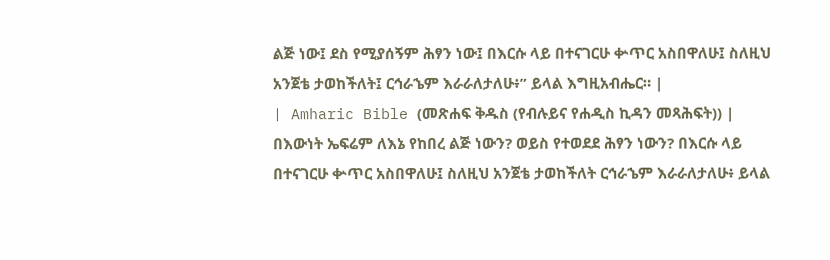ልጅ ነው፤ ደስ የሚያሰኝም ሕፃን ነው፤ በእርሱ ላይ በተናገርሁ ቍጥር አስበዋለሁ፤ ስለዚህ አንጀቴ ታወከችለት፤ ርኅራኄም እራራለታለሁ፥” ይላል እግዚአብሔር። |
| Amharic Bible (መጽሐፍ ቅዱስ (የብሉይና የሐዲስ ኪዳን መጻሕፍት)) | በእውነት ኤፍሬም ለእኔ የከበረ ልጅ ነውን? ወይስ የተወደደ ሕፃን ነውን? በእርሱ ላይ በተናገርሁ ቍጥር አስበዋለሁ፤ ስለዚህ አንጀቴ ታወከችለት ርኅራኄም እራራለታለሁ፥ ይላል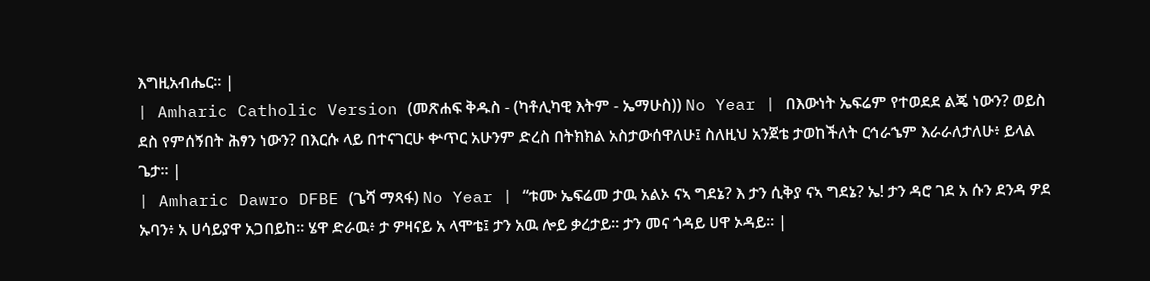እግዚአብሔር። |
| Amharic Catholic Version (መጽሐፍ ቅዱስ - (ካቶሊካዊ እትም - ኤማሁስ)) No Year | በእውነት ኤፍሬም የተወደደ ልጄ ነውን? ወይስ ደስ የምሰኝበት ሕፃን ነውን? በእርሱ ላይ በተናገርሁ ቍጥር አሁንም ድረስ በትክክል አስታውሰዋለሁ፤ ስለዚህ አንጀቴ ታወከችለት ርኅራኄም እራራለታለሁ፥ ይላል ጌታ። |
| Amharic Dawro DFBE (ጌሻ ማጻፋ) No Year | “ቱሙ ኤፍሬመ ታዉ አልኦ ናኣ ግደኔ? እ ታን ሲቅያ ናኣ ግደኔ? ኤ! ታን ዳሮ ገደ አ ሱን ደንዳ ዎደ ኡባን፥ አ ሀሳይያዋ አጋበይከ። ሄዋ ድራዉ፥ ታ ዎዛናይ አ ላሞቴ፤ ታን አዉ ሎይ ቃረታይ። ታን መና ጎዳይ ሀዋ ኦዳይ። |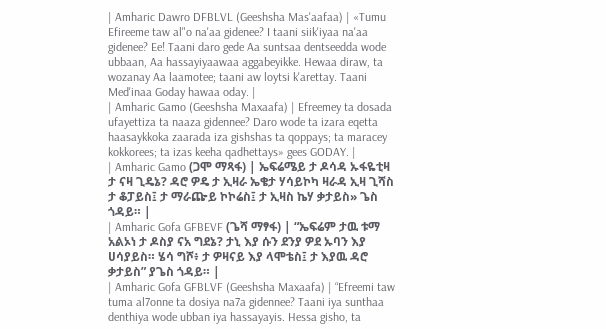| Amharic Dawro DFBLVL (Geeshsha Mas'aafaa) | «Tumu Efireeme taw al"o na'aa gidenee? I taani siik'iyaa na'aa gidenee? Ee! Taani daro gede Aa suntsaa dentseedda wode ubbaan, Aa hassayiyaawaa aggabeyikke. Hewaa diraw, ta wozanay Aa laamotee; taani aw loytsi k'arettay. Taani Med'inaa Goday hawaa oday. |
| Amharic Gamo (Geeshsha Maxaafa) | Efreemey ta dosada ufayettiza ta naaza gidennee? Daro wode ta izara eqetta haasaykkoka zaarada iza gishshas ta qoppays; ta maracey kokkorees; ta izas keeha qadhettays» gees GODAY. |
| Amharic Gamo (ጋሞ ማጻፋ) | ኤፍሬሜይ ታ ዶሳዳ ኡፋዬቲዛ ታ ናዛ ጊዴኔ? ዳሮ ዎዴ ታ ኢዛራ ኤቄታ ሃሳይኮካ ዛራዳ ኢዛ ጊሻስ ታ ቆፓይስ፤ ታ ማራጬይ ኮኮሬስ፤ ታ ኢዛስ ኬሃ ቃታይስ» ጌስ ጎዳይ። |
| Amharic Gofa GFBEVF (ጌሻ ማፃፋ) | “ኤፍሬም ታዉ ቱማ አልኦነ ታ ዶስያ ናአ ግደኔ? ታኒ እያ ሱን ደንያ ዎደ ኡባን እያ ሀሳያይስ። ሄሳ ግሾ፥ ታ ዎዛናይ እያ ላሞቴስ፤ ታ እያዉ ዳሮ ቃታይስ” ያጌስ ጎዳይ። |
| Amharic Gofa GFBLVF (Geeshsha Maxaafa) | “Efreemi taw tuma al7onne ta dosiya na7a gidennee? Taani iya sunthaa denthiya wode ubban iya hassayayis. Hessa gisho, ta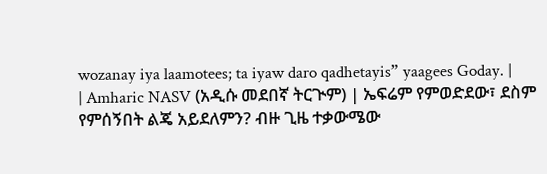wozanay iya laamotees; ta iyaw daro qadhetayis” yaagees Goday. |
| Amharic NASV (አዲሱ መደበኛ ትርጒም) | ኤፍሬም የምወድደው፣ ደስም የምሰኝበት ልጄ አይደለምን? ብዙ ጊዜ ተቃውሜው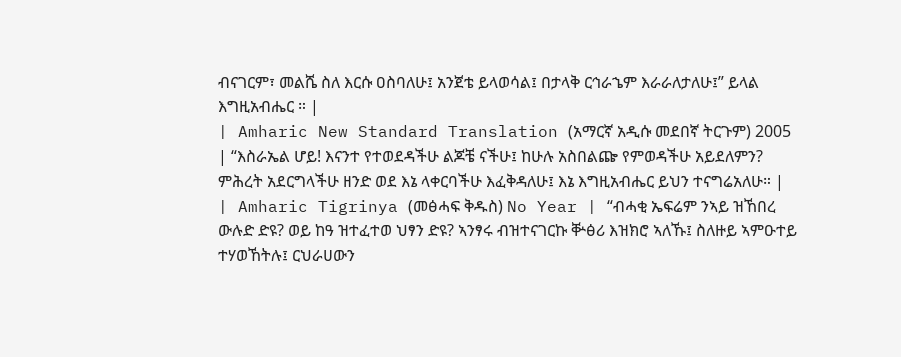ብናገርም፣ መልሼ ስለ እርሱ ዐስባለሁ፤ አንጀቴ ይላወሳል፤ በታላቅ ርኅራኄም እራራለታለሁ፤” ይላል እግዚአብሔር ። |
| Amharic New Standard Translation (አማርኛ አዲሱ መደበኛ ትርጉም) 2005 | “እስራኤል ሆይ! እናንተ የተወደዳችሁ ልጆቼ ናችሁ፤ ከሁሉ አስበልጬ የምወዳችሁ አይደለምን? ምሕረት አደርግላችሁ ዘንድ ወደ እኔ ላቀርባችሁ እፈቅዳለሁ፤ እኔ እግዚአብሔር ይህን ተናግሬአለሁ። |
| Amharic Tigrinya (መፅሓፍ ቅዱስ) No Year | “ብሓቂ ኤፍሬም ንኣይ ዝኸበረ ውሉድ ድዩ? ወይ ከዓ ዝተፈተወ ህፃን ድዩ? ኣንፃሩ ብዝተናገርኩ ቝፅሪ እዝክሮ ኣለኹ፤ ስለዙይ ኣምዑተይ ተሃወኸትሉ፤ ርህራሀውን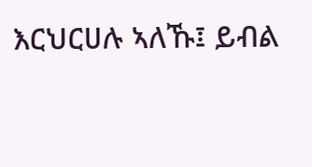እርህርሀሉ ኣለኹ፤ ይብል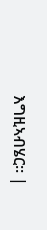እግዚኣብሄር። |